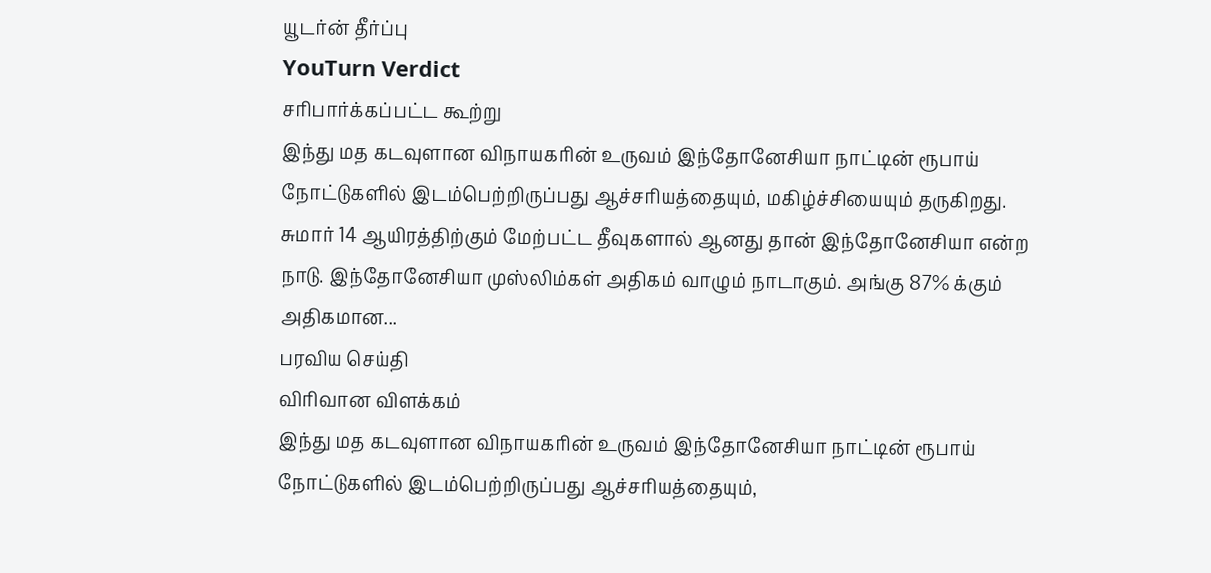யூடர்ன் தீர்ப்பு
YouTurn Verdict
சரிபார்க்கப்பட்ட கூற்று
இந்து மத கடவுளான விநாயகரின் உருவம் இந்தோனேசியா நாட்டின் ரூபாய் நோட்டுகளில் இடம்பெற்றிருப்பது ஆச்சரியத்தையும், மகிழ்ச்சியையும் தருகிறது. சுமார் 14 ஆயிரத்திற்கும் மேற்பட்ட தீவுகளால் ஆனது தான் இந்தோனேசியா என்ற நாடு. இந்தோனேசியா முஸ்லிம்கள் அதிகம் வாழும் நாடாகும். அங்கு 87% க்கும் அதிகமான...
பரவிய செய்தி
விரிவான விளக்கம்
இந்து மத கடவுளான விநாயகரின் உருவம் இந்தோனேசியா நாட்டின் ரூபாய் நோட்டுகளில் இடம்பெற்றிருப்பது ஆச்சரியத்தையும்,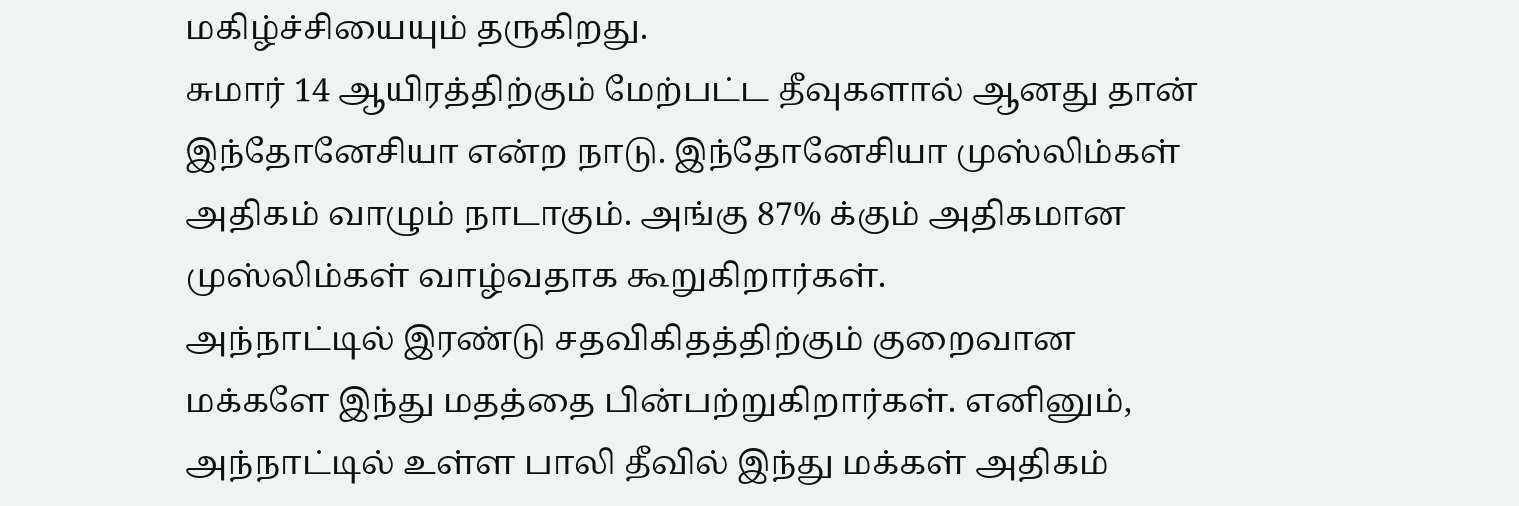மகிழ்ச்சியையும் தருகிறது.
சுமார் 14 ஆயிரத்திற்கும் மேற்பட்ட தீவுகளால் ஆனது தான் இந்தோனேசியா என்ற நாடு. இந்தோனேசியா முஸ்லிம்கள் அதிகம் வாழும் நாடாகும். அங்கு 87% க்கும் அதிகமான முஸ்லிம்கள் வாழ்வதாக கூறுகிறார்கள்.
அந்நாட்டில் இரண்டு சதவிகிதத்திற்கும் குறைவான மக்களே இந்து மதத்தை பின்பற்றுகிறார்கள். எனினும், அந்நாட்டில் உள்ள பாலி தீவில் இந்து மக்கள் அதிகம்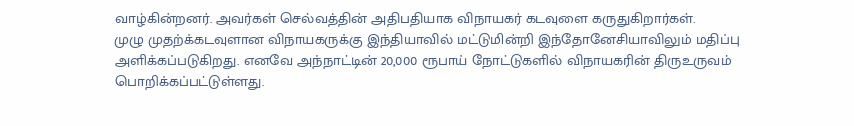வாழ்கின்றனர். அவர்கள் செல்வத்தின் அதிபதியாக விநாயகர் கடவுளை கருதுகிறார்கள்.
முழு முதற்க்கடவுளான விநாயகருக்கு இந்தியாவில் மட்டுமின்றி இந்தோனேசியாவிலும் மதிப்பு அளிக்கப்படுகிறது. எனவே அந்நாட்டின் 20,000 ரூபாய் நோட்டுகளில் விநாயகரின் திருஉருவம் பொறிக்கப்பட்டுள்ளது.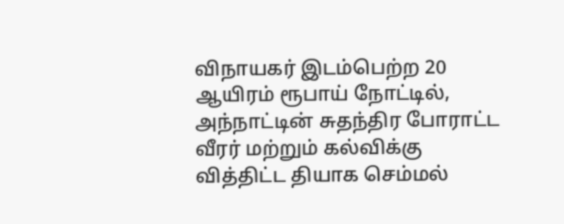விநாயகர் இடம்பெற்ற 20 ஆயிரம் ரூபாய் நோட்டில், அந்நாட்டின் சுதந்திர போராட்ட வீரர் மற்றும் கல்விக்கு வித்திட்ட தியாக செம்மல்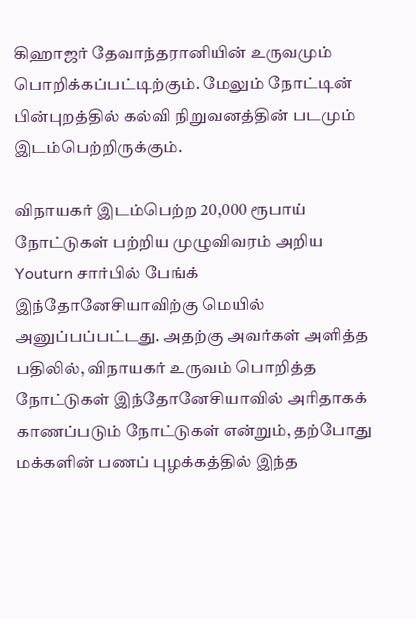கிஹாஜர் தேவாந்தரானியின் உருவமும் பொறிக்கப்பட்டிற்கும். மேலும் நோட்டின் பின்புறத்தில் கல்வி நிறுவனத்தின் படமும் இடம்பெற்றிருக்கும்.

விநாயகர் இடம்பெற்ற 20,000 ரூபாய் நோட்டுகள் பற்றிய முழுவிவரம் அறிய Youturn சார்பில் பேங்க் இந்தோனேசியாவிற்கு மெயில் அனுப்பப்பட்டது. அதற்கு அவர்கள் அளித்த பதிலில், விநாயகர் உருவம் பொறித்த நோட்டுகள் இந்தோனேசியாவில் அரிதாகக் காணப்படும் நோட்டுகள் என்றும், தற்போது மக்களின் பணப் புழக்கத்தில் இந்த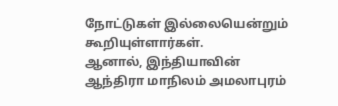நோட்டுகள் இல்லையென்றும் கூறியுள்ளார்கள்.
ஆனால், இந்தியாவின் ஆந்திரா மாநிலம் அமலாபுரம்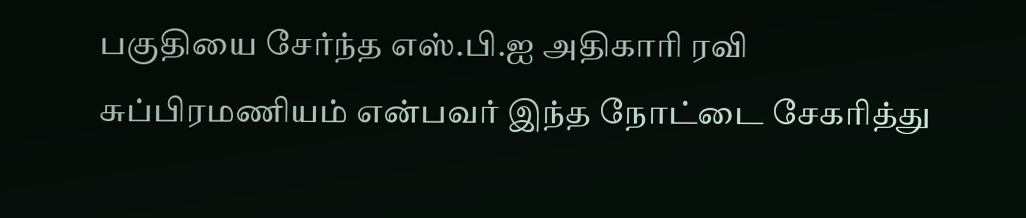பகுதியை சேர்ந்த எஸ்.பி.ஐ அதிகாரி ரவி சுப்பிரமணியம் என்பவர் இந்த நோட்டை சேகரித்து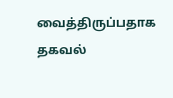வைத்திருப்பதாக தகவல்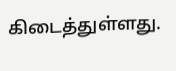கிடைத்துள்ளது.